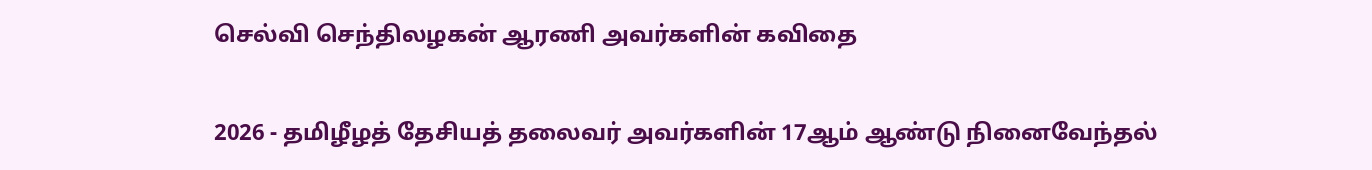செல்வி செந்திலழகன் ஆரணி அவர்களின் கவிதை

2026 - தமிழீழத் தேசியத் தலைவர் அவர்களின் 17ஆம் ஆண்டு நினைவேந்தல்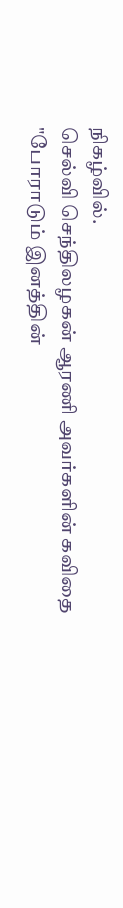நிகழ்வில்.
செல்வி செந்திலழகன் ஆரணி அவர்களின் கவிதை
"போராடும் இனத்தின்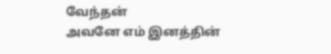வேந்தன்
அவனே எம் இனத்தின்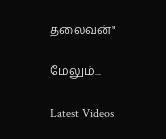தலைவன்"

மேலும்...

Latest Videos